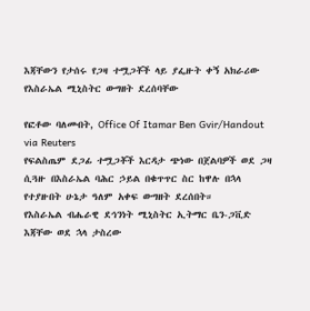እጃቸውን የታሰሩ የጋዛ ተሟጋቾች ላይ ያፌዙት ቀኝ አክራሪው የእስራኤል ሚኒስትር ውግዘት ደረሰባቸው

የፎቶው ባለመብት, Office Of Itamar Ben Gvir/Handout via Reuters
የፍልስጤም ደጋፊ ተሟጋቾች እርዳታ ጭነው በጀልባዎች ወደ ጋዛ ሲጓዙ በእስራኤል ባሕር ኃይል በቁጥጥር ስር ከዋሉ በኋላ የተያዙበት ሁኔታ ዓለም አቀፍ ውግዘት ደረሰበት።
የእስራኤል ብሔራዊ ደኅንነት ሚኒስትር ኢትማር ቤን-ጋቪድ እጃቸው ወደ ኋላ ታስረው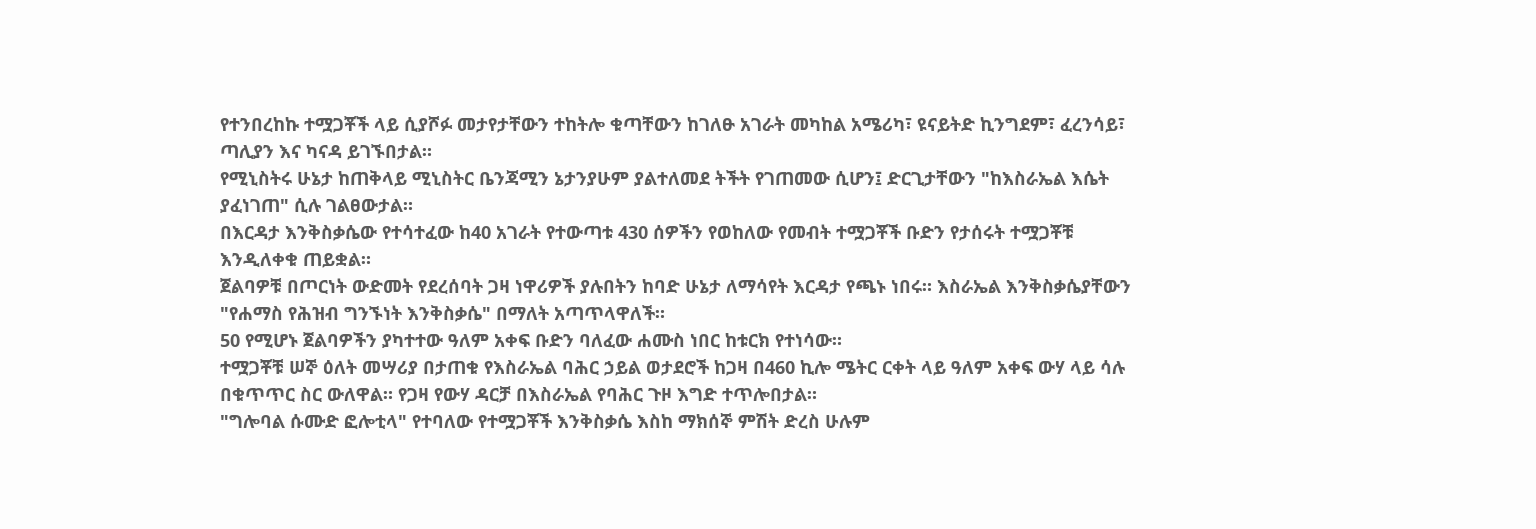የተንበረከኩ ተሟጋቾች ላይ ሲያሾፉ መታየታቸውን ተከትሎ ቁጣቸውን ከገለፁ አገራት መካከል አሜሪካ፣ ዩናይትድ ኪንግደም፣ ፈረንሳይ፣ ጣሊያን እና ካናዳ ይገኙበታል።
የሚኒስትሩ ሁኔታ ከጠቅላይ ሚኒስትር ቤንጃሚን ኔታንያሁም ያልተለመደ ትችት የገጠመው ሲሆን፤ ድርጊታቸውን "ከእስራኤል እሴት ያፈነገጠ" ሲሉ ገልፀውታል።
በእርዳታ እንቅስቃሴው የተሳተፈው ከ40 አገራት የተውጣቱ 430 ሰዎችን የወከለው የመብት ተሟጋቾች ቡድን የታሰሩት ተሟጋቾቹ እንዲለቀቁ ጠይቋል።
ጀልባዎቹ በጦርነት ውድመት የደረሰባት ጋዛ ነዋሪዎች ያሉበትን ከባድ ሁኔታ ለማሳየት እርዳታ የጫኑ ነበሩ። እስራኤል እንቅስቃሴያቸውን "የሐማስ የሕዝብ ግንኙነት እንቅስቃሴ" በማለት አጣጥላዋለች።
50 የሚሆኑ ጀልባዎችን ያካተተው ዓለም አቀፍ ቡድን ባለፈው ሐሙስ ነበር ከቱርክ የተነሳው።
ተሟጋቾቹ ሠኞ ዕለት መሣሪያ በታጠቁ የእስራኤል ባሕር ኃይል ወታደሮች ከጋዛ በ460 ኪሎ ሜትር ርቀት ላይ ዓለም አቀፍ ውሃ ላይ ሳሉ በቁጥጥር ስር ውለዋል። የጋዛ የውሃ ዳርቻ በእስራኤል የባሕር ጉዞ እግድ ተጥሎበታል።
"ግሎባል ሱሙድ ፎሎቲላ" የተባለው የተሟጋቾች እንቅስቃሴ እስከ ማክሰኞ ምሽት ድረስ ሁሉም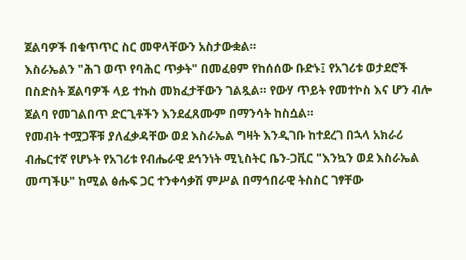ጀልባዎች በቁጥጥር ስር መዋላቸውን አስታውቋል።
እስራኤልን "ሕገ ወጥ የባሕር ጥቃት" በመፈፀም የከሰሰው ቡድኑ፤ የአገሪቱ ወታደሮች በስድስት ጀልባዎች ላይ ተኩስ መክፈታቸውን ገልጿል። የውሃ ጥይት የመተኮስ እና ሆን ብሎ ጀልባ የመገልበጥ ድርጊቶችን እንደፈጸሙም በማንሳት ከስሷል።
የመብት ተሟጋቾቹ ያለፈቃዳቸው ወደ እስራኤል ግዛት እንዲገቡ ከተደረገ በኋላ አክራሪ ብሔርተኛ የሆኑት የአገሪቱ የብሔራዊ ደኅንነት ሚኒስትር ቤን-ጋቪር "እንኳን ወደ እስራኤል መጣችሁ" ከሚል ፅሑፍ ጋር ተንቀሳቃሽ ምሥል በማኅበራዊ ትስስር ገፃቸው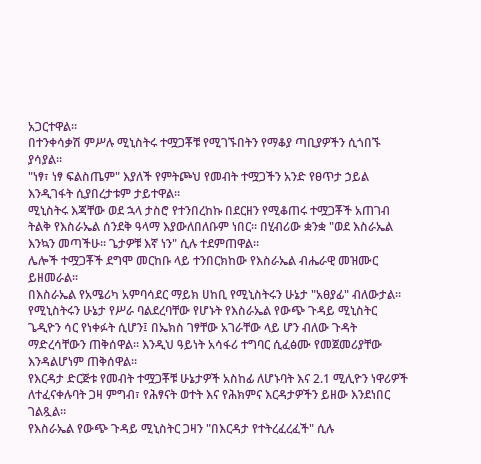አጋርተዋል።
በተንቀሳቃሽ ምሥሉ ሚኒስትሩ ተሟጋቾቹ የሚገኙበትን የማቆያ ጣቢያዎችን ሲጎበኙ ያሳያል።
"ነፃ፣ ነፃ ፍልስጤም" እያለች የምትጮህ የመብት ተሟጋችን አንድ የፀጥታ ኃይል እንዲገፋት ሲያበረታቱም ታይተዋል።
ሚኒስትሩ እጃቸው ወደ ኋላ ታስሮ የተንበረከኩ በደርዘን የሚቆጠሩ ተሟጋቾች አጠገብ ትልቅ የእስራኤል ሰንደቅ ዓላማ እያውለበለቡም ነበር። በሂብሪው ቋንቋ "ወደ እስራኤል እንኳን መጣችሁ። ጌታዎቹ እኛ ነን" ሲሉ ተደምጠዋል።
ሌሎች ተሟጋቾች ደግሞ መርከቡ ላይ ተንበርክከው የእስራኤል ብሔራዊ መዝሙር ይዘመራል።
በእስራኤል የአሜሪካ አምባሳደር ማይክ ሀከቢ የሚኒስትሩን ሁኔታ "አፀያፊ" ብለውታል።
የሚኒስትሩን ሁኔታ የሥራ ባልደረባቸው የሆኑት የእስራኤል የውጭ ጉዳይ ሚኒስትር ጌዲዮን ሳር የነቀፉት ሲሆን፤ በኤክስ ገፃቸው አገራቸው ላይ ሆን ብለው ጉዳት ማድረሳቸውን ጠቅሰዋል። እንዲህ ዓይነት አሳፋሪ ተግባር ሲፈፅሙ የመጀመሪያቸው እንዳልሆነም ጠቅሰዋል።
የእርዳታ ድርጅቱ የመብት ተሟጋቾቹ ሁኔታዎች አስከፊ ለሆኑባት እና 2.1 ሚሊዮን ነዋሪዎች ለተፈናቀሉባት ጋዛ ምግብ፣ የሕፃናት ወተት እና የሕክምና እርዳታዎችን ይዘው እንደነበር ገልጿል።
የእስራኤል የውጭ ጉዳይ ሚኒስትር ጋዛን "በእርዳታ የተትረፈረፈች" ሲሉ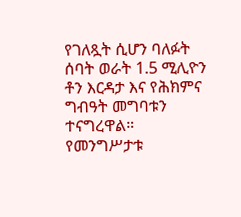የገለጿት ሲሆን ባለፉት ሰባት ወራት 1.5 ሚሊዮን ቶን እርዳታ እና የሕክምና ግብዓት መግባቱን ተናግረዋል።
የመንግሥታቱ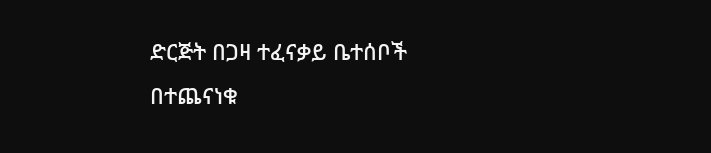ድርጅት በጋዛ ተፈናቃይ ቤተሰቦች በተጨናነቁ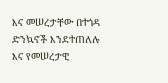እና መሠረታቸው በተጎዳ ድንኳኖች እንደተጠለሉ እና የመሠረታዊ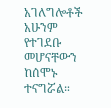አገለግሎቶች አሁንም የተገደቡ መሆናቸውን ከሰሞኑ ተናግሯል።